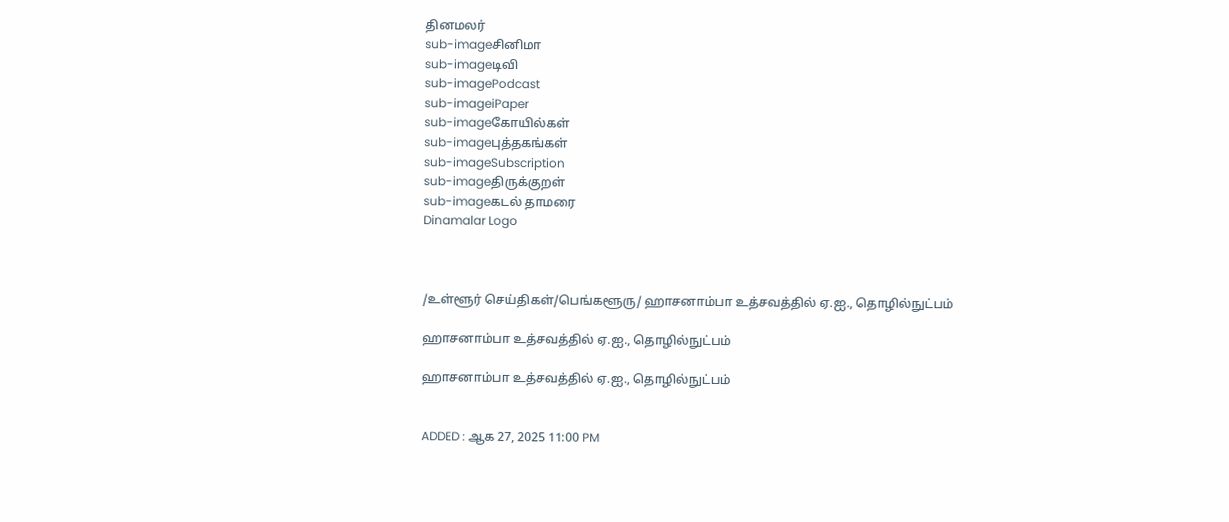தினமலர்
sub-imageசினிமா
sub-imageடிவி
sub-imagePodcast
sub-imageiPaper
sub-imageகோயில்கள்
sub-imageபுத்தகங்கள்
sub-imageSubscription
sub-imageதிருக்குறள்
sub-imageகடல் தாமரை
Dinamalar Logo



/உள்ளூர் செய்திகள்/பெங்களூரு/ ஹாசனாம்பா உத்சவத்தில் ஏ.ஐ., தொழில்நுட்பம்

ஹாசனாம்பா உத்சவத்தில் ஏ.ஐ., தொழில்நுட்பம்

ஹாசனாம்பா உத்சவத்தில் ஏ.ஐ., தொழில்நுட்பம்


ADDED : ஆக 27, 2025 11:00 PM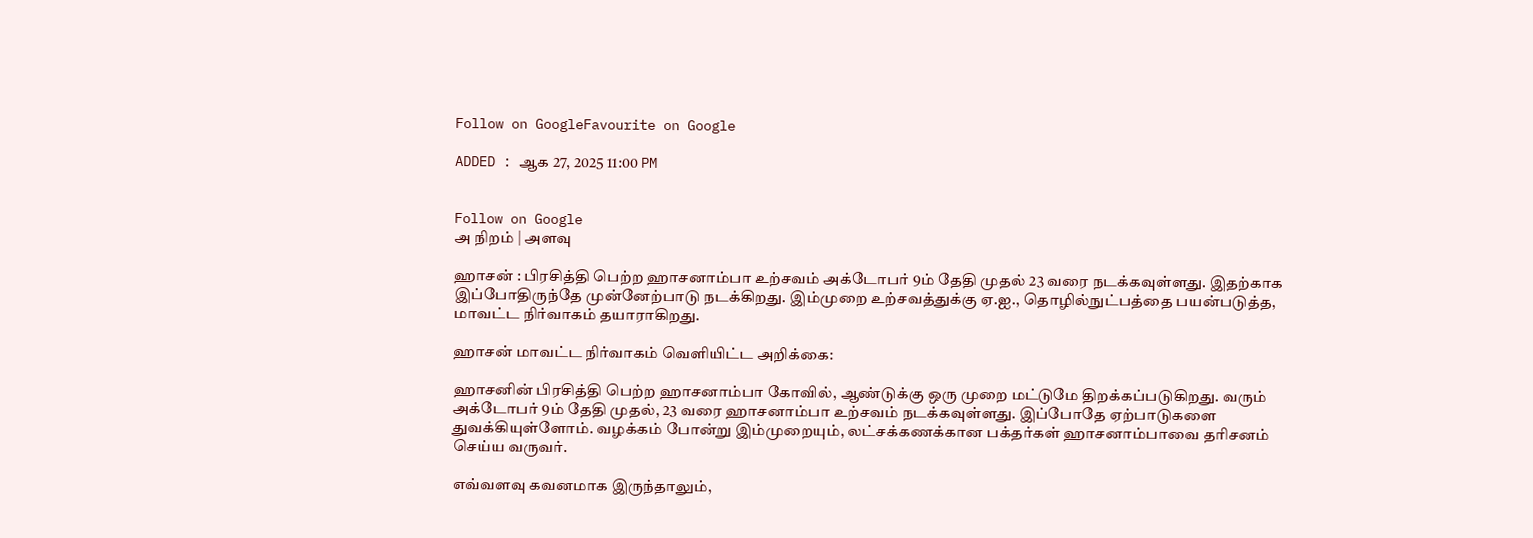Follow on GoogleFavourite on Google

ADDED : ஆக 27, 2025 11:00 PM


Follow on Google
அ நிறம் | அளவு

ஹாசன் : பிரசித்தி பெற்ற ஹாசனாம்பா உற்சவம் அக்டோபர் 9ம் தேதி முதல் 23 வரை நடக்கவுள்ளது. இதற்காக இப்போதிருந்தே முன்னேற்பாடு நடக்கிறது. இம்முறை உற்சவத்துக்கு ஏ.ஐ., தொழில்நுட்பத்தை பயன்படுத்த, மாவட்ட நிர்வாகம் தயாராகிறது.

ஹாசன் மாவட்ட நிர்வாகம் வெளியிட்ட அறிக்கை:

ஹாசனின் பிரசித்தி பெற்ற ஹாசனாம்பா கோவில், ஆண்டுக்கு ஒரு முறை மட்டுமே திறக்கப்படுகிறது. வரும் அக்டோபர் 9ம் தேதி முதல், 23 வரை ஹாசனாம்பா உற்சவம் நடக்கவுள்ளது. இப்போதே ஏற்பாடுகளை துவக்கியுள்ளோம். வழக்கம் போன்று இம்முறையும், லட்சக்கணக்கான பக்தர்கள் ஹாசனாம்பாவை தரிசனம் செய்ய வருவர்.

எவ்வளவு கவனமாக இருந்தாலும்,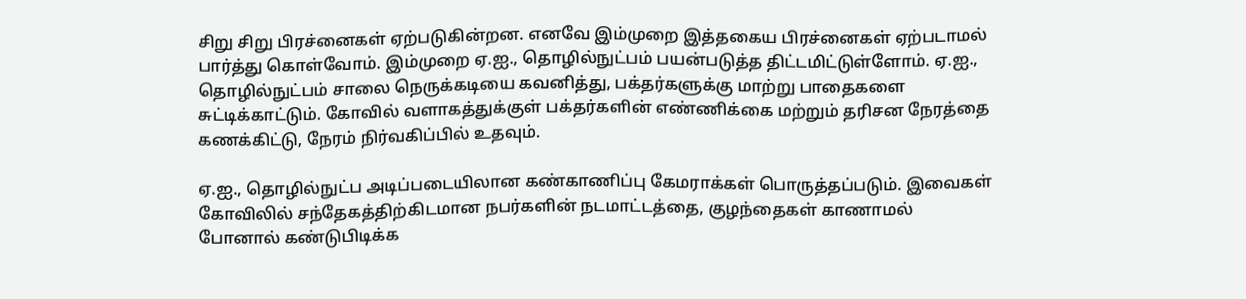சிறு சிறு பிரச்னைகள் ஏற்படுகின்றன. எனவே இம்முறை இத்தகைய பிரச்னைகள் ஏற்படாமல் பார்த்து கொள்வோம். இம்முறை ஏ.ஐ., தொழில்நுட்பம் பயன்படுத்த திட்டமிட்டுள்ளோம். ஏ.ஐ., தொழில்நுட்பம் சாலை நெருக்கடியை கவனித்து, பக்தர்களுக்கு மாற்று பாதைகளை சுட்டிக்காட்டும். கோவில் வளாகத்துக்குள் பக்தர்களின் எண்ணிக்கை மற்றும் தரிசன நேரத்தை கணக்கிட்டு, நேரம் நிர்வகிப்பில் உதவும்.

ஏ.ஐ., தொழில்நுட்ப அடிப்படையிலான கண்காணிப்பு கேமராக்கள் பொருத்தப்படும். இவைகள் கோவிலில் சந்தேகத்திற்கிடமான நபர்களின் நடமாட்டத்தை, குழந்தைகள் காணாமல் போனால் கண்டுபிடிக்க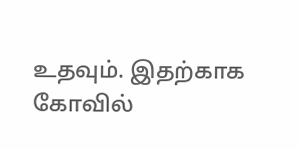உதவும். இதற்காக கோவில்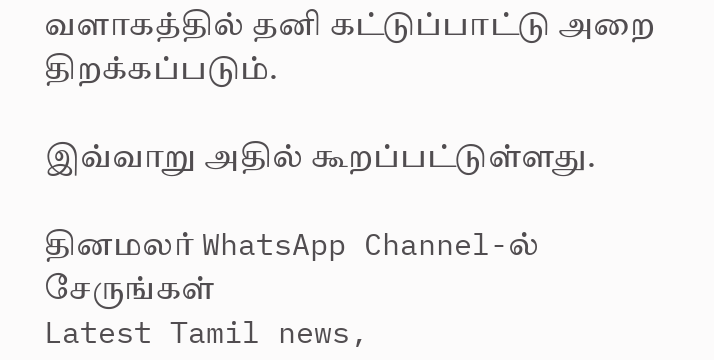வளாகத்தில் தனி கட்டுப்பாட்டு அறை திறக்கப்படும்.

இவ்வாறு அதில் கூறப்பட்டுள்ளது.

தினமலர் WhatsApp Channel-ல் சேருங்கள்
Latest Tamil news,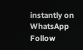instantly on WhatsApp
Follow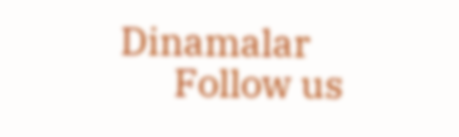Dinamalar
      Follow us